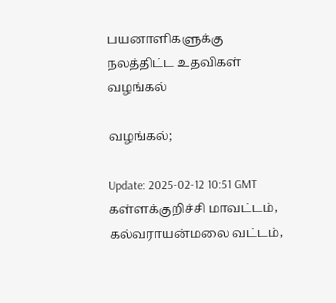பயனாளிகளுக்கு நலத்திட்ட உதவிகள் வழங்கல்

வழங்கல்;

Update: 2025-02-12 10:51 GMT
கள்ளக்குறிச்சி மாவட்டம், கல்வராயன்மலை வட்டம்,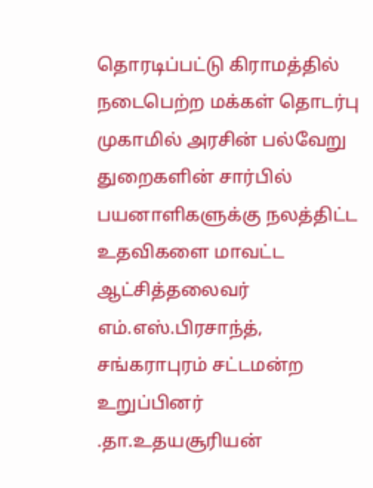தொரடிப்பட்டு கிராமத்தில் நடைபெற்ற மக்கள் தொடர்பு முகாமில் அரசின் பல்வேறு துறைகளின் சார்பில் பயனாளிகளுக்கு நலத்திட்ட உதவிகளை மாவட்ட ஆட்சித்தலைவர் எம்.எஸ்.பிரசாந்த், சங்கராபுரம் சட்டமன்ற உறுப்பினர் .தா.உதயசூரியன்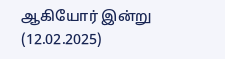ஆகியோர் இன்று (12.02.2025)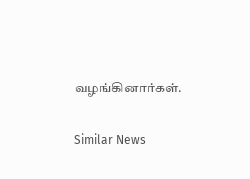வழங்கினார்கள்.

Similar News